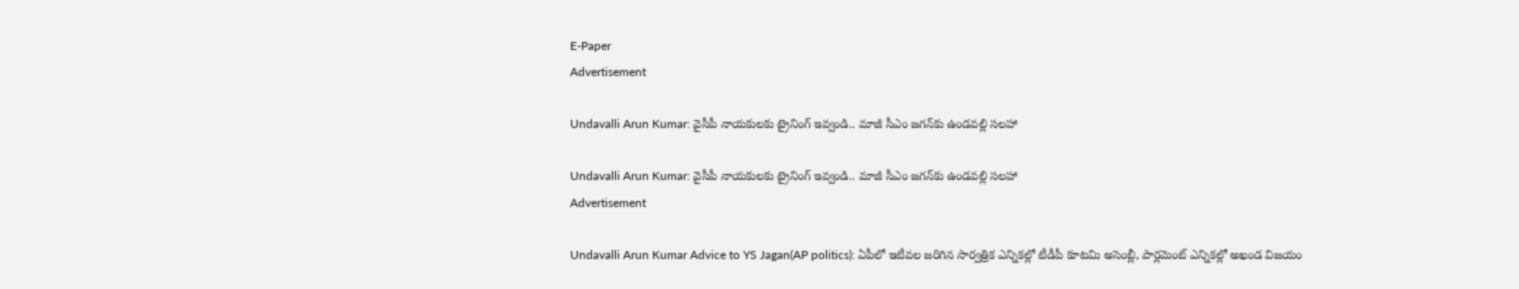E-Paper
Advertisement

Undavalli Arun Kumar: వైసీపీ నాయకులకు ట్రైనింగ్ ఇవ్వండి.. మాజీ సీఎం జగన్‌కు ఉండవల్లి సలహా

Undavalli Arun Kumar: వైసీపీ నాయకులకు ట్రైనింగ్ ఇవ్వండి.. మాజీ సీఎం జగన్‌కు ఉండవల్లి సలహా
Advertisement

Undavalli Arun Kumar Advice to YS Jagan(AP politics): ఏపీలో ఇటీవల జరిగిన సార్వత్రిక ఎన్నికల్లో టీడీపీ కూటమి అసెంబ్లీ, పార్లమెంట్ ఎన్నికల్లో అఖండ విజయం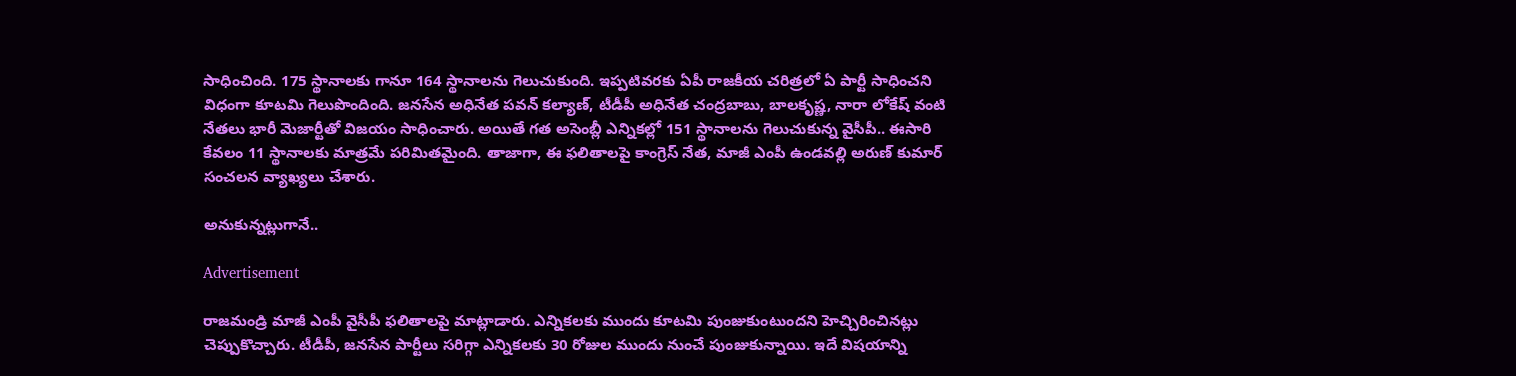సాధించింది. 175 స్థానాలకు గానూ 164 స్థానాలను గెలుచుకుంది. ఇప్పటివరకు ఏపీ రాజకీయ చరిత్రలో ఏ పార్టీ సాధించని విధంగా కూటమి గెలుపొందింది. జనసేన అధినేత పవన్ కల్యాణ్, టీడీపీ అధినేత చంద్రబాబు, బాలకృష్ణ, నారా లోకేష్ వంటి నేతలు భారీ మెజార్టీతో విజయం సాధించారు. అయితే గత అసెంబ్లీ ఎన్నికల్లో 151 స్థానాలను గెలుచుకున్న వైసీపీ.. ఈసారి కేవలం 11 స్థానాలకు మాత్రమే పరిమితమైంది. తాజాగా, ఈ ఫలితాలపై కాంగ్రెస్ నేత, మాజీ ఎంపీ ఉండవల్లి అరుణ్ కుమార్ సంచలన వ్యాఖ్యలు చేశారు.

అనుకున్నట్లుగానే..

Advertisement

రాజమండ్రి మాజీ ఎంపీ వైసీపీ ఫలితాలపై మాట్లాడారు. ఎన్నికలకు ముందు కూటమి పుంజుకుంటుందని హెచ్చిరించినట్లు చెప్పుకొచ్చారు. టీడీపీ, జనసేన పార్టీలు సరిగ్గా ఎన్నికలకు 30 రోజుల ముందు నుంచే పుంజుకున్నాయి. ఇదే విషయాన్ని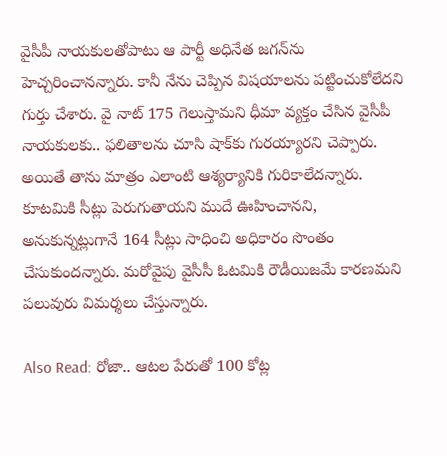వైసీపీ నాయకులతోపాటు ఆ పార్టీ అధినేత జగన్‌ను హెచ్చరించానన్నారు. కానీ నేను చెప్పిన విషయాలను పట్టించుకోలేదని గుర్తు చేశారు. వై నాట్ 175 గెలుస్తామని ధీమా వ్యక్తం చేసిన వైసీపీ నాయకులకు.. ఫలితాలను చూసి షాక్‌కు గురయ్యారని చెప్పారు. అయితే తాను మాత్రం ఎలాంటి ఆశ్యర్యానికి గురికాలేదన్నారు. కూటమికి సీట్లు పెరుగుతాయని ముదే ఊహించానని, అనుకున్నట్లుగానే 164 సీట్లు సాధించి అధికారం సొంతం చేసుకుందన్నారు. మరోవైపు వైసీసీ ఓటమికి రౌడీయిజమే కారణమని పలువురు విమర్శలు చేస్తున్నారు.

Also Read: రోజా.. ఆటల పేరుతో 100 కోట్ల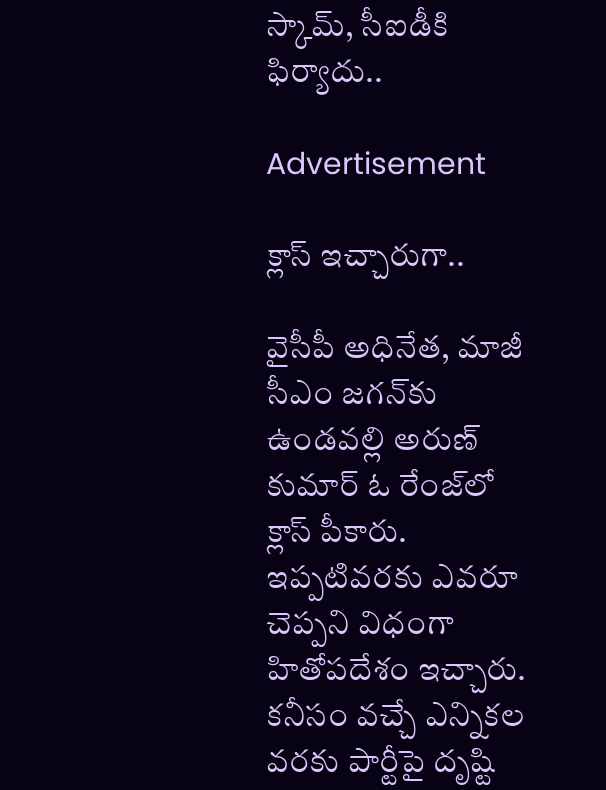స్కామ్, సీఐడీకి ఫిర్యాదు..

Advertisement

క్లాస్ ఇచ్చారుగా..

వైసీపీ అధినేత, మాజీ సీఎం జగన్‌కు ఉండవల్లి అరుణ్ కుమార్ ఓ రేంజ్‌లో క్లాస్ పీకారు. ఇప్పటివరకు ఎవరూ చెప్పని విధంగా హితోపదేశం ఇచ్చారు. కనీసం వచ్చే ఎన్నికల వరకు పార్టీపై ద‌ృష్టి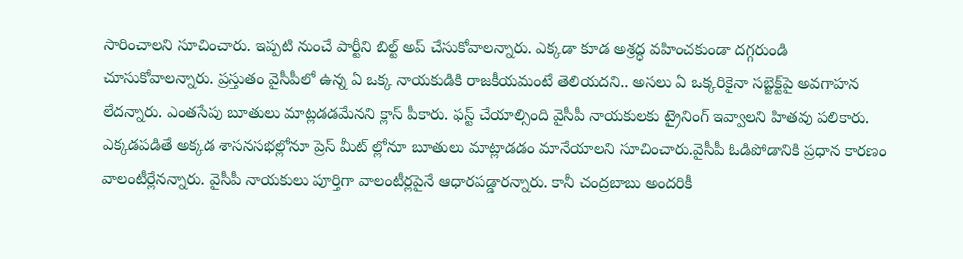సారించాలని సూచించారు. ఇప్పటి నుంచే పార్టీని బిల్ట్ అప్ చేసుకోవాలన్నారు. ఎక్కడా కూడ అశ్రద్ధ వహించకుండా దగ్గరుండి చూసుకోవాలన్నారు. ప్రస్తుతం వైసీపీలో ఉన్న ఏ ఒక్క నాయకుడికి రాజకీయమంటే తెలియదని.. అసలు ఏ ఒక్కరికైనా సబ్జెక్ట్‌పై అవగాహన లేదన్నారు. ఎంతసేపు బూతులు మాట్లడడమేనని క్లాస్ పీకారు. ఫస్ట్ చేయాల్సింది వైసీపీ నాయకులకు ట్రైనింగ్ ఇవ్వాలని హితవు పలికారు. ఎక్కడపడితే అక్కడ శాసనసభల్లోనూ ప్రెస్ మీట్ ల్లోనూ బూతులు మాట్లాడడం మానేయాలని సూచించారు.వైసీపీ ఓడిపోడానికి ప్రధాన కారణం వాలంటీర్లేనన్నారు. వైసీపీ నాయకులు పూర్తిగా వాలంటీర్లపైనే ఆధారపడ్డారన్నారు. కానీ చంద్రబాబు అందరికీ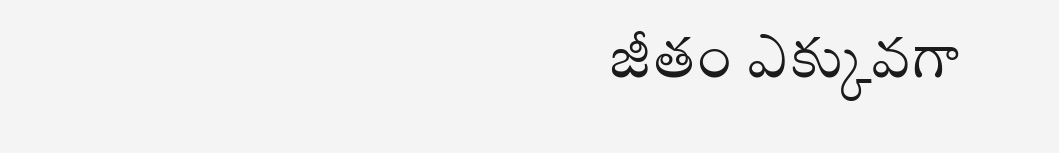జీతం ఎక్కువగా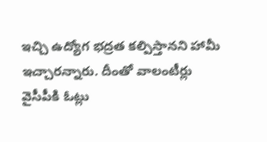ఇచ్చి ఉద్యోగ భద్రత కల్పిస్తానని హామీ ఇచ్చారన్నారు. దీంతో వాలంటీర్లు వైసీపీకి ఓట్లు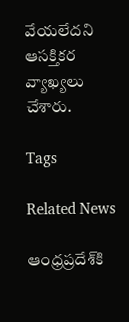వేయలేదని ఆసక్తికర వ్యాఖ్యలు చేశారు.

Tags

Related News

ఆంధ్రప్రదేశ్‌కి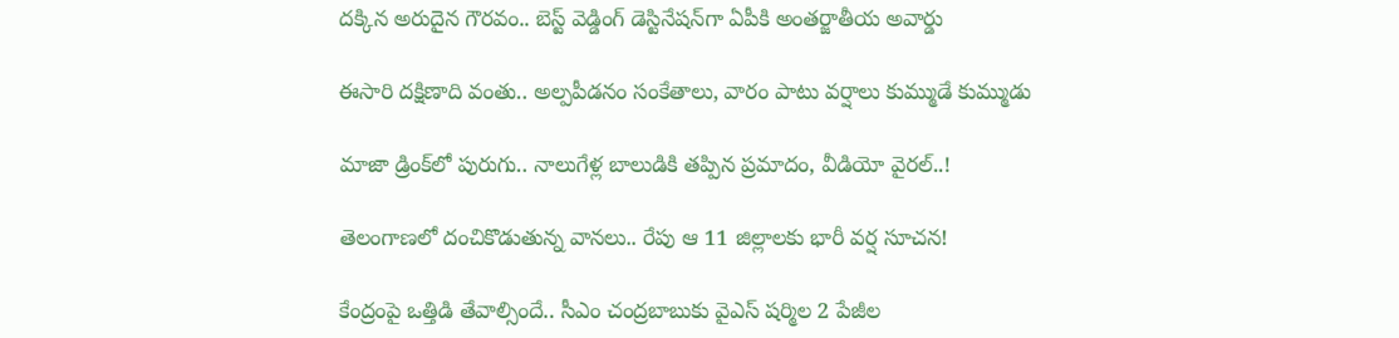దక్కిన అరుదైన గౌరవం.. బెస్ట్ వెడ్డింగ్ డెస్టినేషన్‌గా ఏపీకి అంతర్జాతీయ అవార్డు

ఈసారి దక్షిణాది వంతు.. అల్పపీడనం సంకేతాలు, వారం పాటు వర్షాలు కుమ్ముడే కుమ్ముడు

మాజా డ్రింక్‌లో పురుగు.. నాలుగేళ్ల బాలుడికి తప్పిన ప్రమాదం, వీడియో వైరల్..!

తెలంగాణలో దంచికొడుతున్న వానలు.. రేపు ఆ 11 జిల్లాలకు భారీ వర్ష సూచన!

కేంద్రంపై ఒత్తిడి తేవాల్సిందే.. సీఎం చంద్రబాబుకు వైఎస్ షర్మిల 2 పేజీల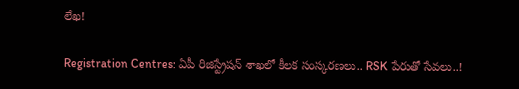లేఖ!

Registration Centres: ఏపీ రిజిస్ట్రేషన్ శాఖలో కీలక సంస్కరణలు.. RSK పేరుతో సేవలు..!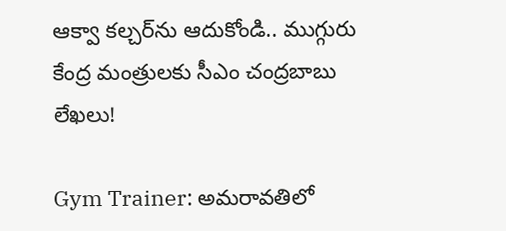ఆక్వా కల్చర్‌ను ఆదుకోండి.. ముగ్గురు కేంద్ర మంత్రులకు సీఎం చంద్రబాబు లేఖలు!

Gym Trainer: అమరావతిలో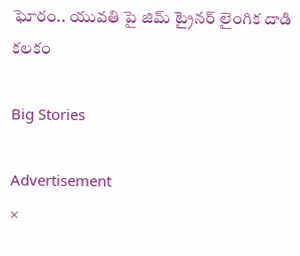ఘోరం.. యువతి పై జిమ్ ట్రైనర్ లైంగిక దాడి కలకం

Big Stories

Advertisement
×